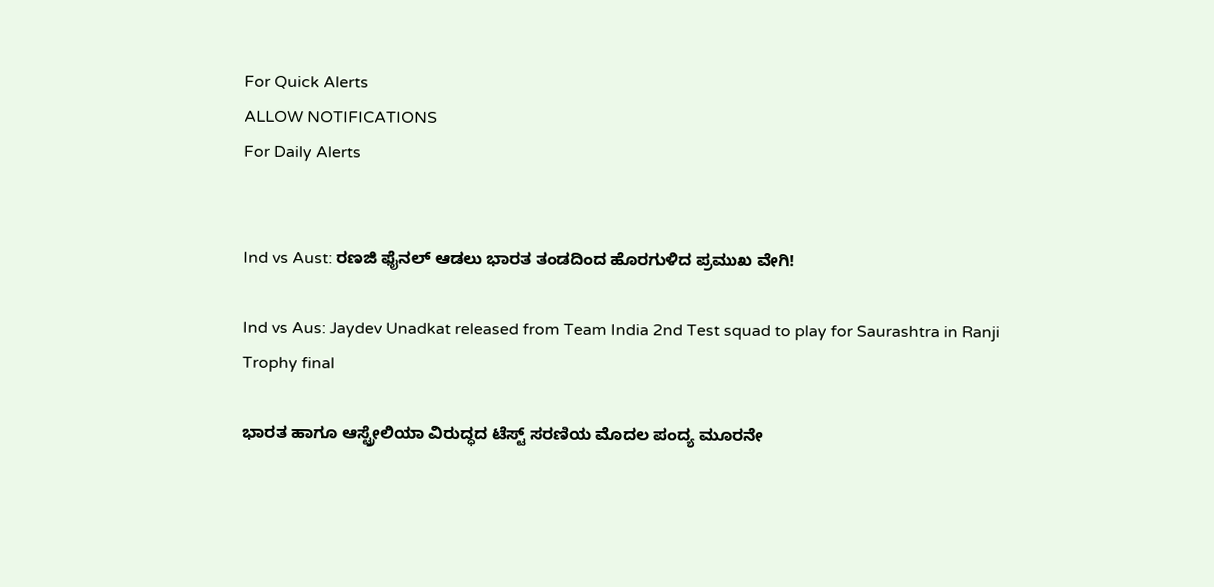For Quick Alerts
ALLOW NOTIFICATIONS
For Daily Alerts


Ind vs Aust: ರಣಜಿ ಫೈನಲ್ ಆಡಲು ಭಾರತ ತಂಡದಿಂದ ಹೊರಗುಳಿದ ಪ್ರಮುಖ ವೇಗಿ!

Ind vs Aus: Jaydev Unadkat released from Team India 2nd Test squad to play for Saurashtra in Ranji Trophy final

ಭಾರತ ಹಾಗೂ ಆಸ್ಟ್ರೇಲಿಯಾ ವಿರುದ್ಧದ ಟೆಸ್ಟ್ ಸರಣಿಯ ಮೊದಲ ಪಂದ್ಯ ಮೂರನೇ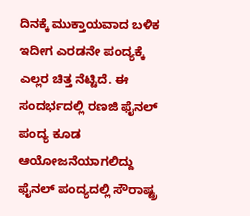ದಿನಕ್ಕೆ ಮುಕ್ತಾಯವಾದ ಬಳಿಕ ಇದೀಗ ಎರಡನೇ ಪಂದ್ಯಕ್ಕೆ ಎಲ್ಲರ ಚಿತ್ತ ನೆಟ್ಟಿದೆ. ಈ ಸಂದರ್ಭದಲ್ಲಿ ರಣಜಿ ಫೈನಲ್ ಪಂದ್ಯ ಕೂಡ ಆಯೋಜನೆಯಾಗಲಿದ್ದು ಫೈನಲ್ ಪಂದ್ಯದಲ್ಲಿ ಸೌರಾಷ್ಟ್ರ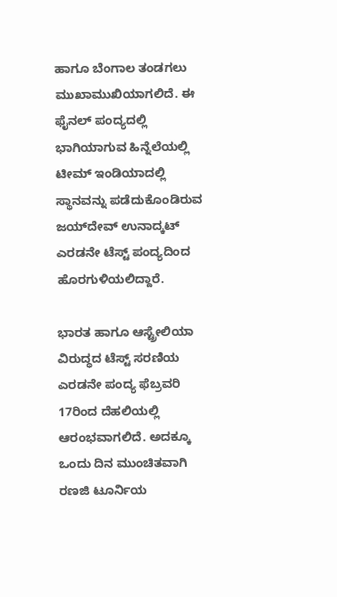ಹಾಗೂ ಬೆಂಗಾಲ ತಂಡಗಲು ಮುಖಾಮುಖಿಯಾಗಲಿದೆ. ಈ ಫೈನಲ್ ಪಂದ್ಯದಲ್ಲಿ ಭಾಗಿಯಾಗುವ ಹಿನ್ನೆಲೆಯಲ್ಲಿ ಟೀಮ್ ಇಂಡಿಯಾದಲ್ಲಿ ಸ್ಥಾನವನ್ನು ಪಡೆದುಕೊಂಡಿರುವ ಜಯ್‌ದೇವ್ ಉನಾದ್ಕಟ್ ಎರಡನೇ ಟೆಸ್ಟ್ ಪಂದ್ಯದಿಂದ ಹೊರಗುಳಿಯಲಿದ್ದಾರೆ.

ಭಾರತ ಹಾಗೂ ಆಸ್ಟ್ರೇಲಿಯಾ ವಿರುದ್ಧದ ಟೆಸ್ಟ್ ಸರಣಿಯ ಎರಡನೇ ಪಂದ್ಯ ಫೆಬ್ರವರಿ 17ರಿಂದ ದೆಹಲಿಯಲ್ಲಿ ಆರಂಭವಾಗಲಿದೆ. ಅದಕ್ಕೂ ಒಂದು ದಿನ ಮುಂಚಿತವಾಗಿ ರಣಜಿ ಟೂರ್ನಿಯ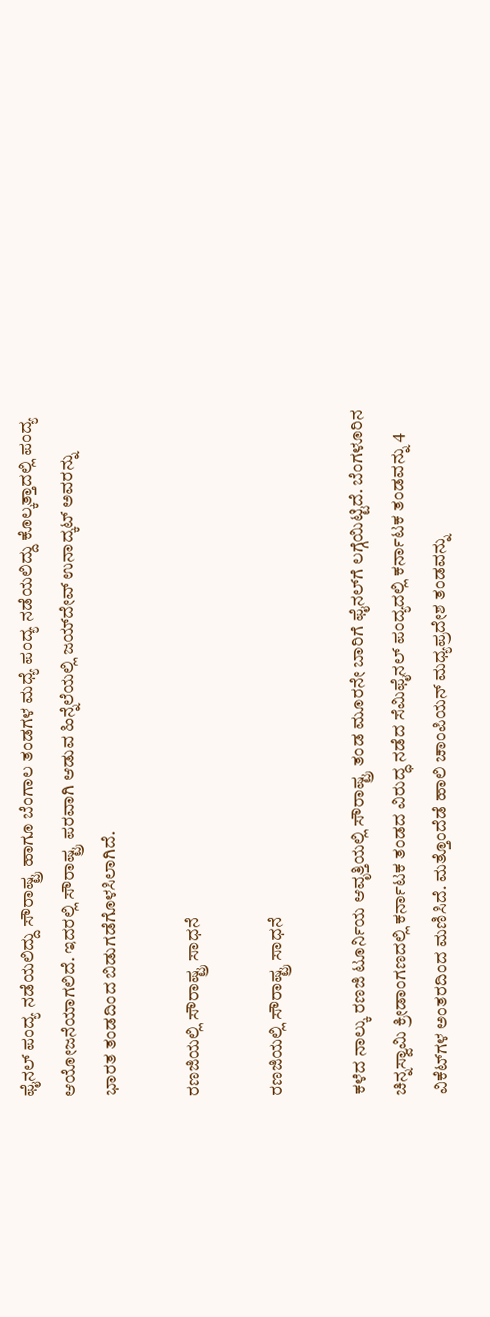ಫೈನಲ್ ಪಂದ್ಯ ನಡೆಯಲಿದ್ದು ಸೌರಾಷ್ಟ್ರ ಹಾಗೂ ಬೆಂಗಾಲ ತಂಡಗಳ ಮಧ್ಯೆ ಪಂದ್ಯ ನಡೆಯಲಿದ್ದು ಕೊಲ್ಕತ್ತಾದಲ್ಲಿ ಪಂದ್ಯ ಆಯೋಜನೆಯಾಗಲಿದೆ. ಇದರಲ್ಲಿ ಸೌರಾಷ್ಟ್ರ ಪರವಾಗಿ ಆಡುವ ಹಿನ್ನೆಲೆಯಲ್ಲಿ ಜಯ್‌ದೇವ್ ಉನಾದ್ಕಟ್ ಅವರನ್ನು ಭಾರತ ತಂಡದಿಂದ ಬಿಡುಗಡೆಗೊಳಸಿಲಾಗಿದೆ.

ರಣಜಿಯಲ್ಲಿ ಸೌರಾಷ್ಟ್ರ ಸಾಧನೆ

ರಣಜಿಯಲ್ಲಿ ಸೌರಾಷ್ಟ್ರ ಸಾಧನೆ

ಕಳೆದ ನಾಲ್ಕು ರಣಜಿ ಟೂರ್ನಿಯ ಆವೃತ್ತಿಯಲ್ಲಿ ಸೌರಾಷ್ಟ್ರ ತಂಡ ಮೂರನೇ ಬಾರಿಗೆ ಫೈನಲ್‌ಗೆ ಲಗ್ಗೆಯಿಟ್ಟಿದೆ. ಬೆಂಗಳೂರಿನ ಚಿನ್ನಸ್ವಾಮಿ ಕ್ರೀಡಾಂಗಣದಲ್ಲಿ ಕರ್ನಾಟಕ ತಂಡದ ವಿರುದ್ಧ ನಡೆದ ಸೆಮಿಫೈನಲ್ ಪಂದ್ಯದಲ್ಲಿ ಕರ್ನಾಟಕ ತಂಡವನ್ನು 4 ವಿಕೆಟ್‌ಗಳ ಅಂತರದಿಂದ ಮಣಿಸಿದೆ. ಮತ್ತೊಂದೆಡೆ ಹಾಲಿ ಚಾಂಪಿಯನ್ ಮಧ್ಯಪ್ರದೇಶ ತಂಡವನ್ನು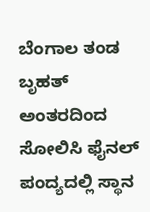ಬೆಂಗಾಲ ತಂಡ ಬೃಹತ್ ಅಂತರದಿಂದ ಸೋಲಿಸಿ ಫೈನಲ್ ಪಂದ್ಯದಲ್ಲಿ ಸ್ಥಾನ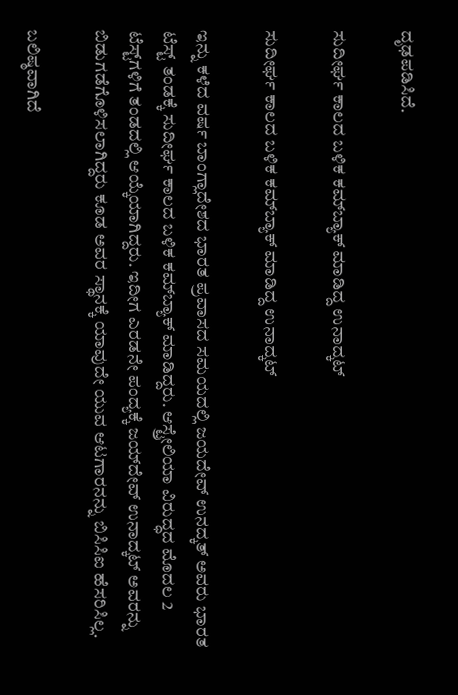ದೃಢಪಡಿಸಿದೆ.

ಸುದೀರ್ಘ ಕಾಲದ ಬಳಿಕ ಕಮ್‌ಬ್ಯಾಕ್ ಮಾಡಿದ್ದ ಉನಾದ್ಕಟ್

ಸುದೀರ್ಘ ಕಾಲದ ಬಳಿಕ ಕಮ್‌ಬ್ಯಾಕ್ ಮಾಡಿದ್ದ ಉನಾದ್ಕಟ್

ಇನ್ನು ಕಳೆದ ವರ್ಷ ಬಾಂಗ್ಲಾದೇಶದ ಭಾರತ ಪ್ರವಾಸದ ಸಮಯದಲ್ಲಿ ಜಯದೇವ್ ಉನದ್ಕತ್ ಅವರು ಭಾರತ ಟೆಸ್ಟ್‌ ತಂಡಕ್ಕೆ ಸುದೀರ್ಘ ಕಾಲದ ಬಳಿಕ ಕಮ್‌ಬ್ಯಾಕ್ ಮಾಡಿದ್ದರು. ಆಸ್ಟ್ರೇಲಿಯಾ ವಿರುದ್ಧದ ಮೊದಲ 2 ಟೆಸ್ಟ್‌ಗಳಿಗೆ ತಂಡದಲ್ಲಿ ಆಯ್ಕೆಯಾಗಿದ್ದರು. ಇದೀಗ ಎರಡನೇ ಪಂದ್ಯಕ್ಕೆ ಜಯ್‌ದೇವ್ ಉನಾದ್ಕಟ್ ಅವರನ್ನು ಬಿಡುಗಡೆಗೊಳಿಸಲಾಗಿದ್ದರು ಕೂಡ ಅವರ ಸ್ಥಾನಕ್ಕೆ ಯಾವುದೇ ಯುವ ಆಟಗಾರನನ್ನು ಬಿಸಿಸಿಐ ಹೆಸರಿಸಿಲ್ಲ.

ಬಲಿಷ್ಠವಾಗಿದೆ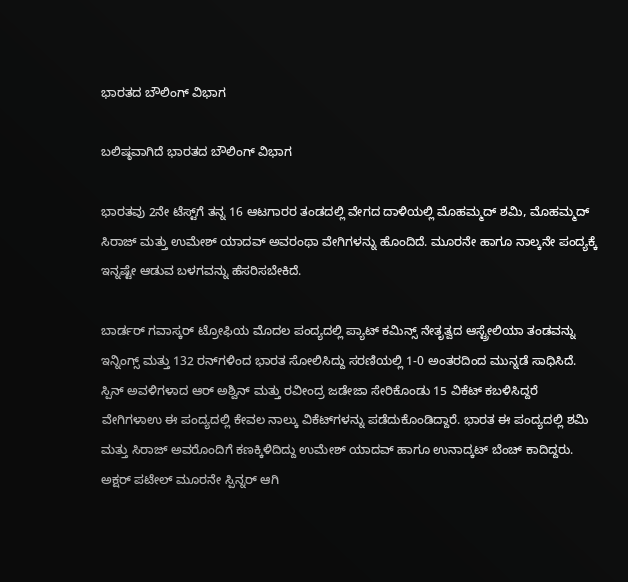ಭಾರತದ ಬೌಲಿಂಗ್ ವಿಭಾಗ

ಬಲಿಷ್ಠವಾಗಿದೆ ಭಾರತದ ಬೌಲಿಂಗ್ ವಿಭಾಗ

ಭಾರತವು 2ನೇ ಟೆಸ್ಟ್‌ಗೆ ತನ್ನ 16 ಆಟಗಾರರ ತಂಡದಲ್ಲಿ ವೇಗದ ದಾಳಿಯಲ್ಲಿ ಮೊಹಮ್ಮದ್ ಶಮಿ, ಮೊಹಮ್ಮದ್ ಸಿರಾಜ್ ಮತ್ತು ಉಮೇಶ್ ಯಾದವ್ ಅವರಂಥಾ ವೇಗಿಗಳನ್ನು ಹೊಂದಿದೆ. ಮೂರನೇ ಹಾಗೂ ನಾಲ್ಕನೇ ಪಂದ್ಯಕ್ಕೆ ಇನ್ನಷ್ಟೇ ಆಡುವ ಬಳಗವನ್ನು ಹೆಸರಿಸಬೇಕಿದೆ.

ಬಾರ್ಡರ್ ಗವಾಸ್ಕರ್ ಟ್ರೋಫಿಯ ಮೊದಲ ಪಂದ್ಯದಲ್ಲಿ ಪ್ಯಾಟ್ ಕಮಿನ್ಸ್ ನೇತೃತ್ವದ ಆಸ್ಟ್ರೇಲಿಯಾ ತಂಡವನ್ನು ಇನ್ನಿಂಗ್ಸ್ ಮತ್ತು 132 ರನ್‌ಗಳಿಂದ ಭಾರತ ಸೋಲಿಸಿದ್ದು ಸರಣಿಯಲ್ಲಿ 1-0 ಅಂತರದಿಂದ ಮುನ್ನಡೆ ಸಾಧಿಸಿದೆ. ಸ್ಪಿನ್ ಅವಳಿಗಳಾದ ಆರ್ ಅಶ್ವಿನ್ ಮತ್ತು ರವೀಂದ್ರ ಜಡೇಜಾ ಸೇರಿಕೊಂಡು 15 ವಿಕೆಟ್ ಕಬಳಿಸಿದ್ದರೆ ವೇಗಿಗಳಾಉ ಈ ಪಂದ್ಯದಲ್ಲಿ ಕೇವಲ ನಾಲ್ಕು ವಿಕೆಟ್‌ಗಳನ್ನು ಪಡೆದುಕೊಂಡಿದ್ದಾರೆ. ಭಾರತ ಈ ಪಂದ್ಯದಲ್ಲಿ ಶಮಿ ಮತ್ತು ಸಿರಾಜ್ ಅವರೊಂದಿಗೆ ಕಣಕ್ಕಿಳಿದಿದ್ದು ಉಮೇಶ್ ಯಾದವ್ ಹಾಗೂ ಉನಾದ್ಕಟ್ ಬೆಂಚ್ ಕಾದಿದ್ದರು. ಅಕ್ಷರ್ ಪಟೇಲ್ ಮೂರನೇ ಸ್ಪಿನ್ನರ್ ಆಗಿ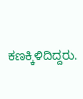ಕಣಕ್ಕಿಳಿದಿದ್ದರು.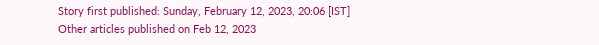Story first published: Sunday, February 12, 2023, 20:06 [IST]
Other articles published on Feb 12, 2023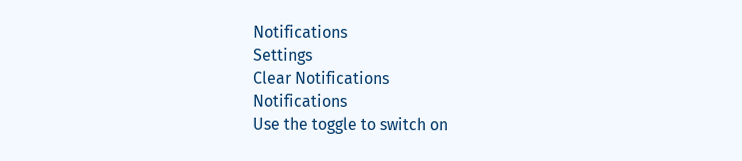Notifications
Settings
Clear Notifications
Notifications
Use the toggle to switch on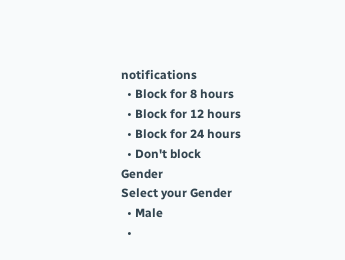notifications
  • Block for 8 hours
  • Block for 12 hours
  • Block for 24 hours
  • Don't block
Gender
Select your Gender
  • Male
  •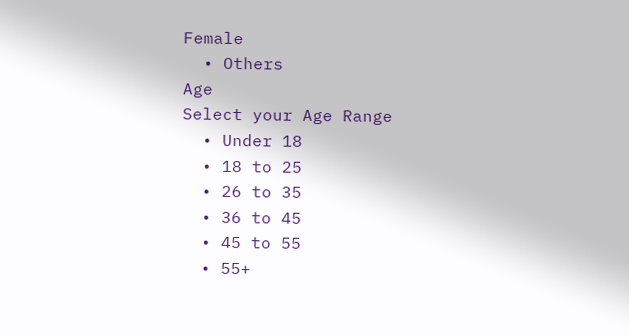Female
  • Others
Age
Select your Age Range
  • Under 18
  • 18 to 25
  • 26 to 35
  • 36 to 45
  • 45 to 55
  • 55+